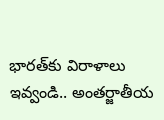భారత్‌కు విరాళాలు ఇవ్వండి.. అంతర్జాతీయ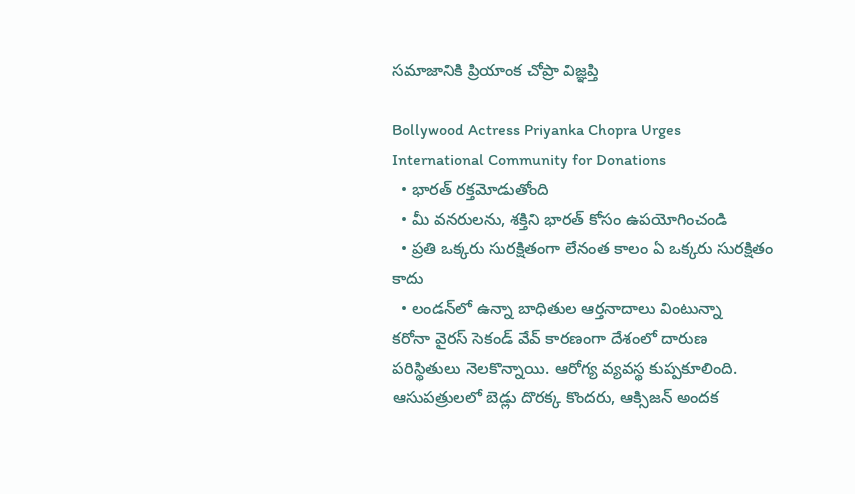సమాజానికి ప్రియాంక చోప్రా విజ్ఞప్తి

Bollywood Actress Priyanka Chopra Urges International Community for Donations
  • భారత్ రక్తమోడుతోంది
  • మీ వనరులను, శక్తిని భారత్‌ కోసం ఉపయోగించండి
  • ప్రతి ఒక్కరు సురక్షితంగా లేనంత కాలం ఏ ఒక్కరు సురక్షితం కాదు
  • లండన్‌లో ఉన్నా బాధితుల ఆర్తనాదాలు వింటున్నా
కరోనా వైరస్ సెకండ్ వేవ్ కారణంగా దేశంలో దారుణ పరిస్థితులు నెలకొన్నాయి. ఆరోగ్య వ్యవస్థ కుప్పకూలింది. ఆసుపత్రులలో బెడ్లు దొరక్క కొందరు, ఆక్సిజన్ అందక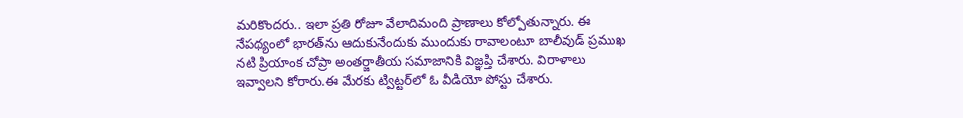మరికొందరు.. ఇలా ప్రతి రోజూ వేలాదిమంది ప్రాణాలు కోల్పోతున్నారు. ఈ నేపథ్యంలో భారత్‌ను ఆదుకునేందుకు ముందుకు రావాలంటూ బాలీవుడ్ ప్రముఖ నటి ప్రియాంక చోప్రా అంతర్జాతీయ సమాజానికి విజ్ఞప్తి చేశారు. విరాళాలు ఇవ్వాలని కోరారు.ఈ మేరకు ట్విట్టర్‌లో ఓ వీడియో పోస్టు చేశారు.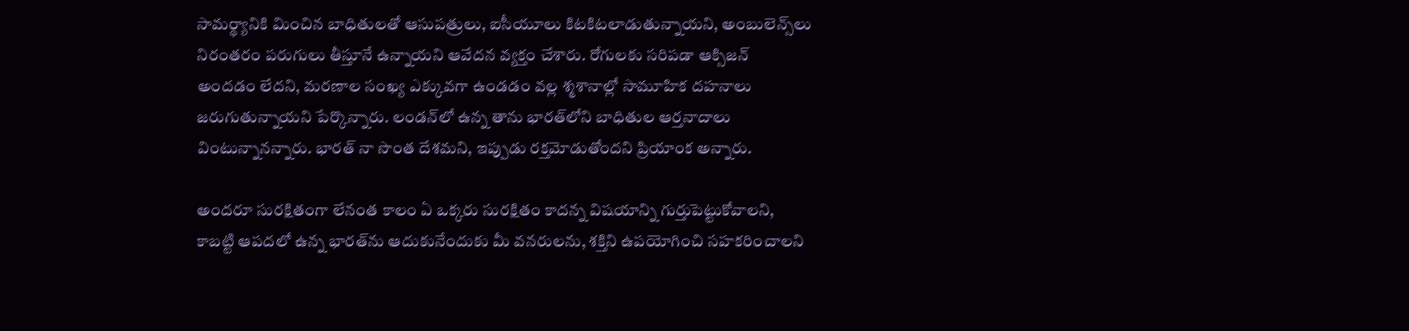సామర్థ్యానికి మించిన బాధితులతో ఆసుపత్రులు, ఐసీయూలు కిటకిటలాడుతున్నాయని, అంబులెన్స్‌లు నిరంతరం పరుగులు తీస్తూనే ఉన్నాయని ఆవేదన వ్యక్తం చేశారు. రోగులకు సరిపడా ఆక్సిజన్ అందడం లేదని, మరణాల సంఖ్య ఎక్కువగా ఉండడం వల్ల శ్మశానాల్లో సామూహిక దహనాలు జరుగుతున్నాయని పేర్కొన్నారు. లండన్‌లో ఉన్న తాను భారత్‌లోని బాధితుల ఆర్తనాదాలు వింటున్నానన్నారు. భారత్ నా సొంత దేశమని, ఇప్పుడు రక్తమోడుతోందని ప్రియాంక అన్నారు.

అందరూ సురక్షితంగా లేనంత కాలం ఏ ఒక్కరు సురక్షితం కాదన్న విషయాన్ని గుర్తుపెట్టుకోవాలని, కాబట్టి ఆపదలో ఉన్న భారత్‌ను ఆదుకునేందుకు మీ వనరులను, శక్తిని ఉపయోగించి సహకరించాలని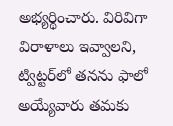అభ్యర్థించారు. విరివిగా విరాళాలు ఇవ్వాలని, ట్విట్టర్‌లో తనను ఫాలో అయ్యేవారు తమకు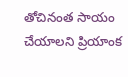తోచినంత సాయం చేయాలని ప్రియాంక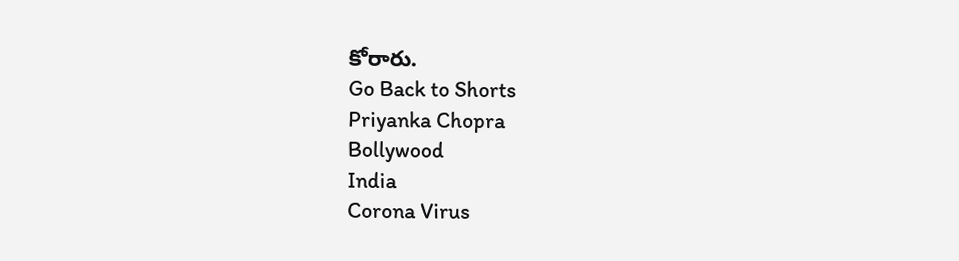కోరారు.
Go Back to Shorts
Priyanka Chopra
Bollywood
India
Corona Virus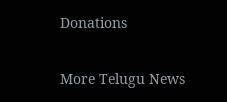Donations

More Telugu News